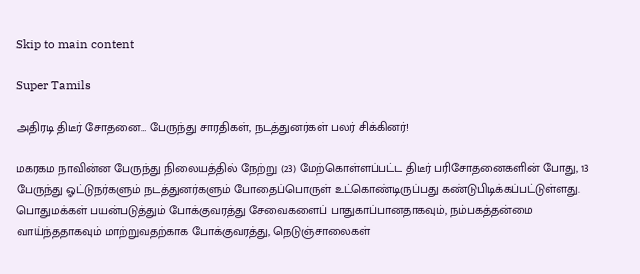Skip to main content

Super Tamils

அதிரடி திடீர் சோதனை… பேருந்து சாரதிகள், நடத்துனர்கள் பலர் சிக்கினர்!

மகரகம நாவின்ன பேருந்து நிலையத்தில் நேற்று (23) மேற்கொள்ளப்பட்ட திடீர் பரிசோதனைகளின் போது, 13 பேருந்து ஓட்டுநர்களும் நடத்துனர்களும் போதைப்பொருள் உட்கொண்டிருப்பது கண்டுபிடிக்கப்பட்டுள்ளது. பொதுமக்கள் பயன்படுத்தும் போக்குவரத்து சேவைகளைப் பாதுகாப்பானதாகவும், நம்பகத்தன்மை வாய்ந்ததாகவும் மாற்றுவதற்காக போக்குவரத்து, நெடுஞ்சாலைகள்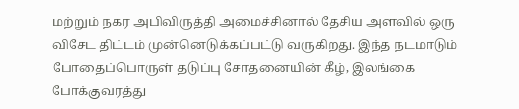மற்றும் நகர அபிவிருத்தி அமைச்சினால் தேசிய அளவில் ஒரு விசேட திட்டம் முன்னெடுக்கப்பட்டு வருகிறது. இந்த நடமாடும் போதைப்பொருள் தடுப்பு சோதனையின் கீழ், இலங்கை போக்குவரத்து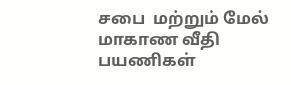சபை  மற்றும் மேல் மாகாண வீதி பயணிகள்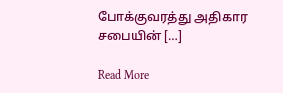போக்குவரத்து அதிகார சபையின் […]

Read More